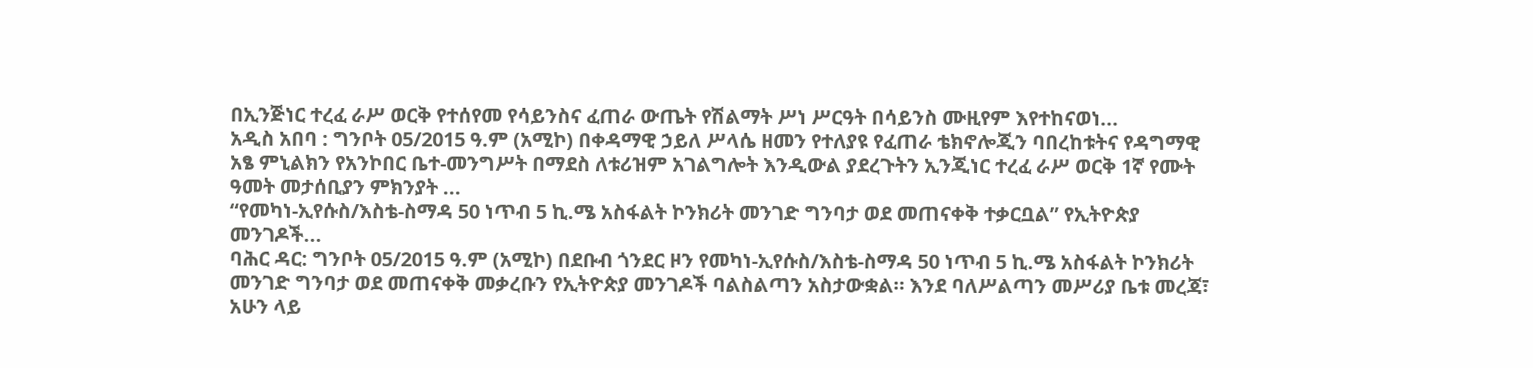በኢንጅነር ተረፈ ራሥ ወርቅ የተሰየመ የሳይንስና ፈጠራ ውጤት የሽልማት ሥነ ሥርዓት በሳይንስ ሙዚየም እየተከናወነ...
አዲስ አበባ : ግንቦት 05/2015 ዓ.ም (አሚኮ) በቀዳማዊ ኃይለ ሥላሴ ዘመን የተለያዩ የፈጠራ ቴክኖሎጂን ባበረከቱትና የዳግማዊ አፄ ምኒልክን የአንኮበር ቤተ-መንግሥት በማደስ ለቱሪዝም አገልግሎት እንዲውል ያደረጉትን ኢንጂነር ተረፈ ራሥ ወርቅ 1ኛ የሙት ዓመት መታሰቢያን ምክንያት ...
“የመካነ-ኢየሱስ/እስቴ-ስማዳ 50 ነጥብ 5 ኪ.ሜ አስፋልት ኮንክሪት መንገድ ግንባታ ወደ መጠናቀቅ ተቃርቧል” የኢትዮጵያ መንገዶች...
ባሕር ዳር: ግንቦት 05/2015 ዓ.ም (አሚኮ) በደቡብ ጎንደር ዞን የመካነ-ኢየሱስ/እስቴ-ስማዳ 50 ነጥብ 5 ኪ.ሜ አስፋልት ኮንክሪት መንገድ ግንባታ ወደ መጠናቀቅ መቃረቡን የኢትዮጵያ መንገዶች ባልስልጣን አስታውቋል። እንደ ባለሥልጣን መሥሪያ ቤቱ መረጃ፣ አሁን ላይ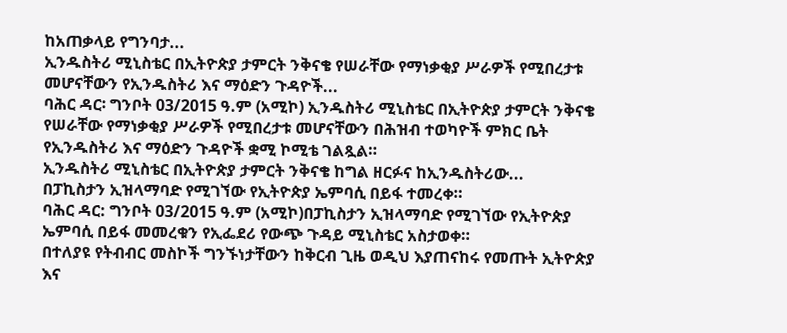ከአጠቃላይ የግንባታ...
ኢንዱስትሪ ሚኒስቴር በኢትዮጵያ ታምርት ንቅናቄ የሠራቸው የማነቃቂያ ሥራዎች የሚበረታቱ መሆናቸውን የኢንዱስትሪ እና ማዕድን ጉዳዮች...
ባሕር ዳር፡ ግንቦት 03/2015 ዓ.ም (አሚኮ) ኢንዱስትሪ ሚኒስቴር በኢትዮጵያ ታምርት ንቅናቄ የሠራቸው የማነቃቂያ ሥራዎች የሚበረታቱ መሆናቸውን በሕዝብ ተወካዮች ምክር ቤት የኢንዱስትሪ እና ማዕድን ጉዳዮች ቋሚ ኮሚቴ ገልጿል።
ኢንዱስትሪ ሚኒስቴር በኢትዮጵያ ታምርት ንቅናቄ ከግል ዘርፉና ከኢንዱስትሪው...
በፓኪስታን ኢዝላማባድ የሚገኘው የኢትዮጵያ ኤምባሲ በይፋ ተመረቀ።
ባሕር ዳር: ግንቦት 03/2015 ዓ.ም (አሚኮ)በፓኪስታን ኢዝላማባድ የሚገኘው የኢትዮጵያ ኤምባሲ በይፋ መመረቁን የኢፌደሪ የውጭ ጉዳይ ሚኒስቴር አስታወቀ።
በተለያዩ የትብብር መስኮች ግንኙነታቸውን ከቅርብ ጊዜ ወዲህ እያጠናከሩ የመጡት ኢትዮጵያ እና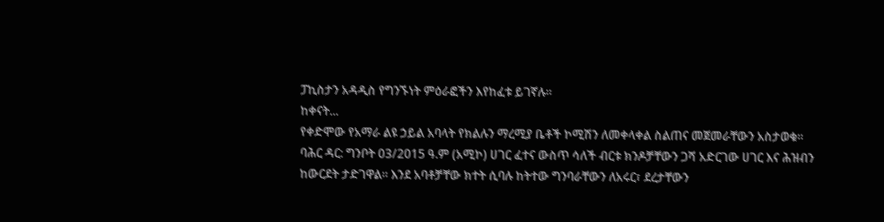ፓኪስታን አዳዲስ የግንኙነት ምዕራፎችን እየከፈቱ ይገኛሉ።
ከቀናት...
የቀድሞው የአማራ ልዩ ኃይል አባላት የክልሉን ማረሚያ ቤቶች ኮሚሽን ለመቀላቀል ስልጠና መጀመራቸውን አስታወቁ፡፡
ባሕር ዳር: ግንቦት 03/2015 ዓ.ም (አሚኮ) ሀገር ፈተና ውስጥ ሳለች ብርቱ ክንዶቻቸውን ጋሻ አድርገው ሀገር እና ሕዝብን ከውርደት ታድገዋል፡፡ እንደ አባቶቻቸው ክተት ሲባሉ ከትተው ግንባራቸውን ለአሩር፣ ደረታቸውን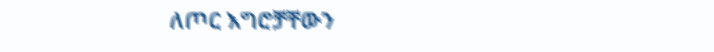ለጦር እግሮቻቸውን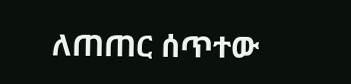ለጠጠር ሰጥተው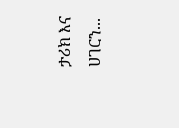ታሪክ እና ሀገርን...